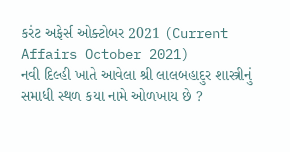કરંટ અફેર્સ ઓક્ટોબર 2021 (Current Affairs October 2021)
નવી દિલ્હી ખાતે આવેલા શ્રી લાલબહાદુર શાસ્ત્રીનું સમાધી સ્થળ કયા નામે ઓળખાય છે ?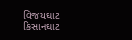વિજયઘાટ
કિસાનઘાટ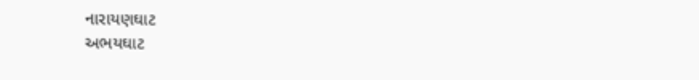નારાયણઘાટ
અભયઘાટ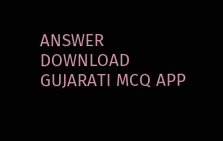ANSWER DOWNLOAD GUJARATI MCQ APP